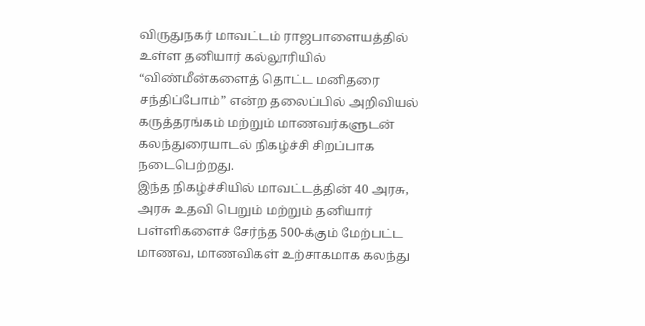விருதுநகர் மாவட்டம் ராஜபாளையத்தில் உள்ள தனியார் கல்லூரியில் “விண்மீன்களைத் தொட்ட மனிதரை சந்திப்போம்” என்ற தலைப்பில் அறிவியல் கருத்தரங்கம் மற்றும் மாணவர்களுடன் கலந்துரையாடல் நிகழ்ச்சி சிறப்பாக நடைபெற்றது.
இந்த நிகழ்ச்சியில் மாவட்டத்தின் 40 அரசு, அரசு உதவி பெறும் மற்றும் தனியார் பள்ளிகளைச் சேர்ந்த 500-க்கும் மேற்பட்ட மாணவ, மாணவிகள் உற்சாகமாக கலந்து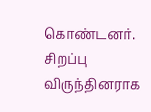கொண்டனர்.
சிறப்பு விருந்தினராக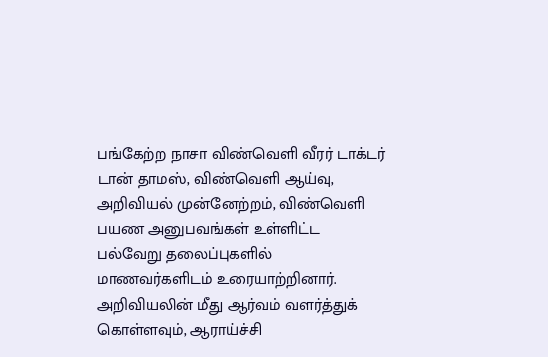பங்கேற்ற நாசா விண்வெளி வீரர் டாக்டர் டான் தாமஸ், விண்வெளி ஆய்வு, அறிவியல் முன்னேற்றம், விண்வெளி பயண அனுபவங்கள் உள்ளிட்ட பல்வேறு தலைப்புகளில் மாணவர்களிடம் உரையாற்றினார். அறிவியலின் மீது ஆர்வம் வளர்த்துக் கொள்ளவும், ஆராய்ச்சி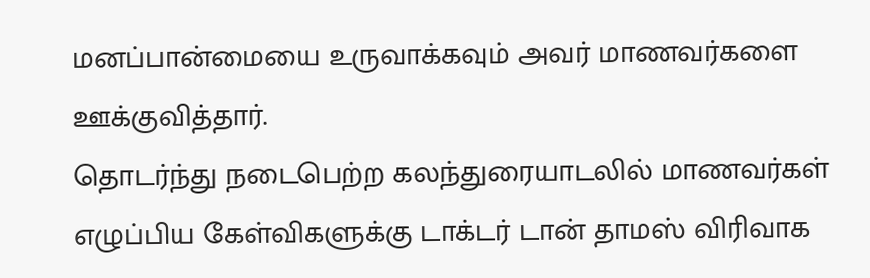மனப்பான்மையை உருவாக்கவும் அவர் மாணவர்களை ஊக்குவித்தார்.
தொடர்ந்து நடைபெற்ற கலந்துரையாடலில் மாணவர்கள் எழுப்பிய கேள்விகளுக்கு டாக்டர் டான் தாமஸ் விரிவாக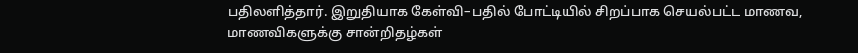பதிலளித்தார். இறுதியாக கேள்வி–பதில் போட்டியில் சிறப்பாக செயல்பட்ட மாணவ, மாணவிகளுக்கு சான்றிதழ்கள்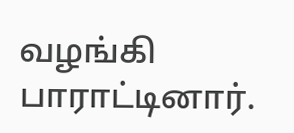வழங்கி பாராட்டினார்.